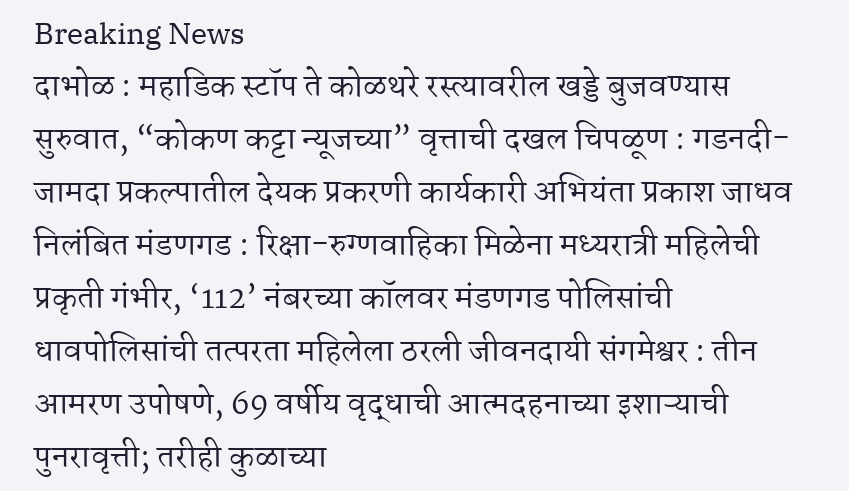Breaking News
दाभोळ : महाडिक स्टॉप ते कोळथरे रस्त्यावरील खड्डे बुजवण्यास सुरुवात, “कोकण कट्टा न्यूजच्या” वृत्ताची दखल चिपळूण : गडनदी-जामदा प्रकल्पातील देयक प्रकरणी कार्यकारी अभियंता प्रकाश जाधव निलंबित मंडणगड : रिक्षा-रुग्णवाहिका मिळेना मध्यरात्री महिलेची प्रकृती गंभीर, ‘112’ नंबरच्या कॉलवर मंडणगड पोलिसांची धावपोलिसांची तत्परता महिलेला ठरली जीवनदायी संगमेश्वर : तीन आमरण उपोषणे, 69 वर्षीय वृद्धाची आत्मदहनाच्या इशाऱ्याची पुनरावृत्ती; तरीही कुळाच्या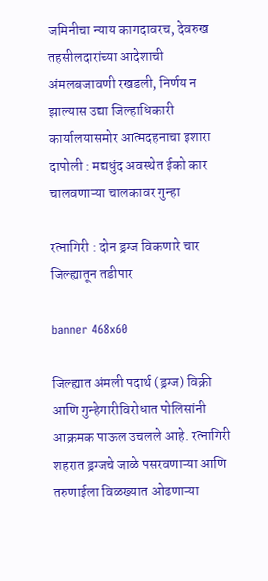जमिनीचा न्याय कागदावरच, देवरुख तहसीलदारांच्या आदेशाची अंमलबजावणी रखडली, निर्णय न झाल्यास उद्या जिल्हाधिकारी कार्यालयासमोर आत्मदहनाचा इशारा दापोली : मद्यधुंद अवस्थेत ईको कार चालवणाऱ्या चालकावर गुन्हा

रत्नागिरी : दोन ड्रग्ज विकणारे चार जिल्ह्यातून तडीपार

banner 468x60

जिल्ह्यात अंमली पदार्थ (ड्रग्ज) विक्री आणि गुन्हेगारीविरोधात पोलिसांनी आक्रमक पाऊल उचलले आहे. रत्नागिरी शहरात ड्रग्जचे जाळे पसरवणाऱ्या आणि तरुणाईला विळख्यात ओढणाऱ्या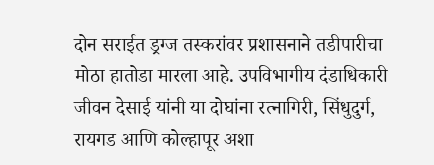दोन सराईत ड्रग्ज तस्करांवर प्रशासनाने तडीपारीचा मोठा हातोडा मारला आहे. उपविभागीय दंडाधिकारी जीवन देसाई यांनी या दोघांना रत्नागिरी, सिंधुदुर्ग, रायगड आणि कोल्हापूर अशा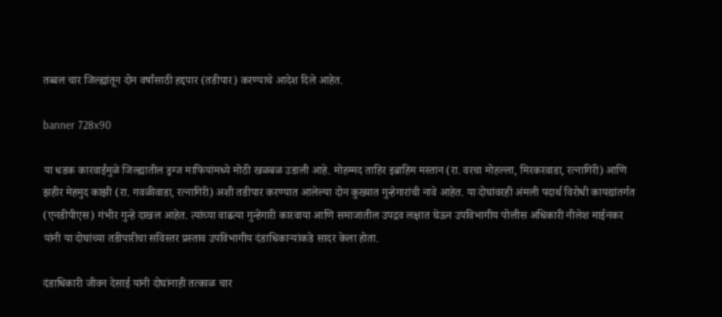तब्बल चार जिल्ह्यांतून दोन वर्षांसाठी हद्दपार (तडीपार) करण्याचे आदेश दिले आहेत.

banner 728x90

या धडक कारवाईमुळे जिल्ह्यातील ड्रग्ज माफियांमध्ये मोठी खळबळ उडाली आहे. मोहम्मद ताहिर इब्राहिम मस्तान (रा. वरचा मोहल्ला, मिरकरवाडा, रत्नागिरी) आणि झहीर मेहमुद काझी (रा. गवळीवाडा, रत्नागिरी) अशी तडीपार करण्यात आलेल्या दोन कुख्यात गुन्हेगारांची नावे आहेत. या दोघांवरही अंमली पदार्थ विरोधी कायद्यांतर्गत (एनडीपीएस) गंभीर गुन्हे दाखल आहेत. त्यांच्या वाढत्या गुन्हेगारी कारवाया आणि समाजातील उपद्रव लक्षात घेऊन उपविभागीय पोलीस अधिकारी नीलेश माईनकर यांनी या दोघांच्या तडीपारीचा सविस्तर प्रस्ताव उपविभागीय दंडाधिकाऱ्यांकडे सादर केला होता.

दंडाधिकारी जीवन देसाई यांनी दोघांनाही तत्काळ चार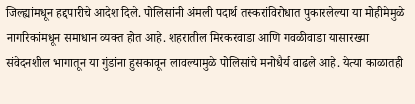जिल्ह्यांमधून हद्दपारीचे आदेश दिले. पोलिसांनी अंमली पदार्थ तस्करांविरोधात पुकारलेल्या या मोहीमेमुळे नागरिकांमधून समाधान व्यक्त होत आहे. शहरातील मिरकरवाडा आणि गवळीवाडा यासारख्या संवेदनशील भागातून या गुंडांना हुसकावून लावल्यामुळे पोलिसांचे मनोधैर्य वाढले आहे. येत्या काळातही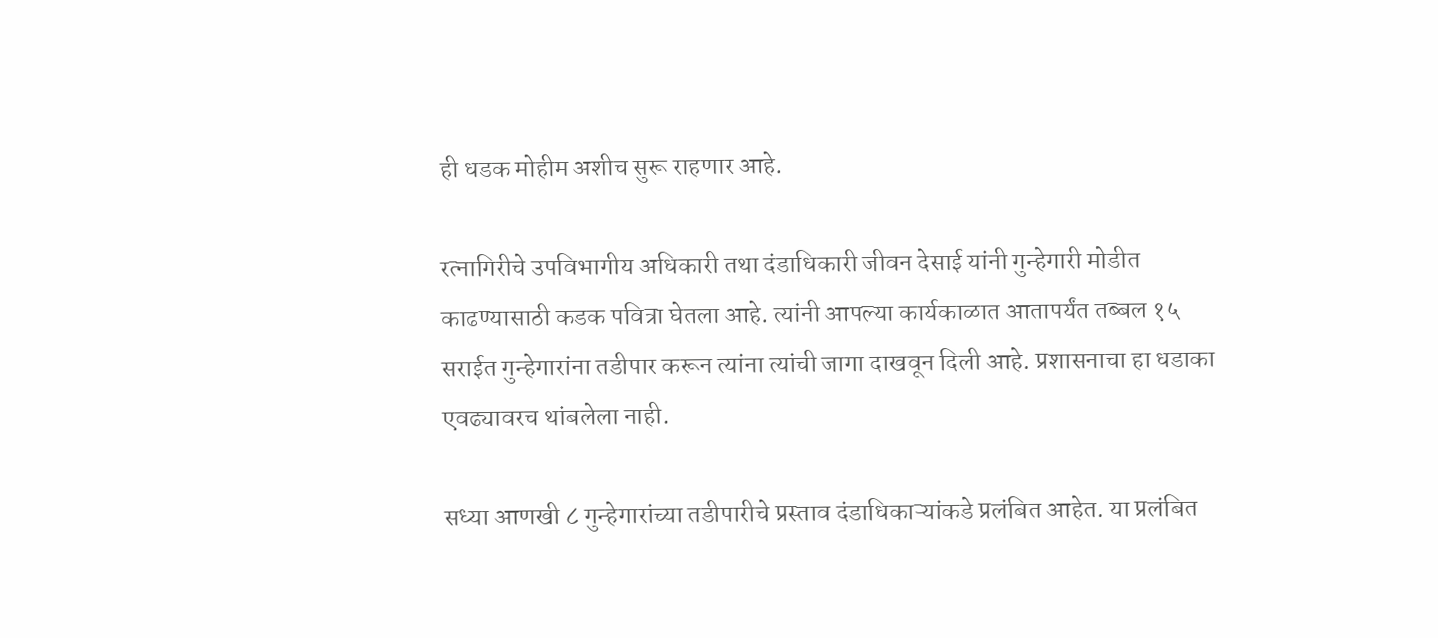ही धडक मोहीम अशीच सुरू राहणार आहे.

रत्नागिरीचे उपविभागीय अधिकारी तथा दंडाधिकारी जीवन देसाई यांनी गुन्हेगारी मोडीत काढण्यासाठी कडक पवित्रा घेतला आहे. त्यांनी आपल्या कार्यकाळात आतापर्यंत तब्बल १५ सराईत गुन्हेगारांना तडीपार करून त्यांना त्यांची जागा दाखवून दिली आहे. प्रशासनाचा हा धडाका एवढ्यावरच थांबलेला नाही.

सध्या आणखी ८ गुन्हेगारांच्या तडीपारीचे प्रस्ताव दंडाधिकाऱ्यांकडे प्रलंबित आहेत. या प्रलंबित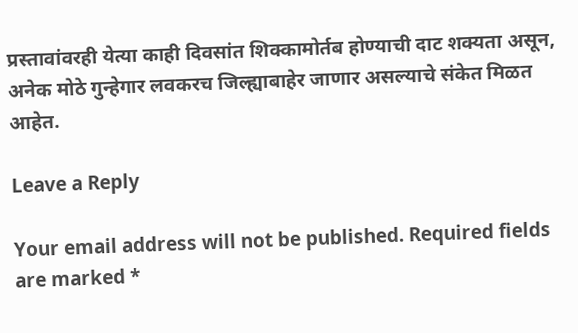प्रस्तावांवरही येत्या काही दिवसांत शिक्कामोर्तब होण्याची दाट शक्यता असून, अनेक मोठे गुन्हेगार लवकरच जिल्ह्याबाहेर जाणार असल्याचे संकेत मिळत आहेत.

Leave a Reply

Your email address will not be published. Required fields are marked *